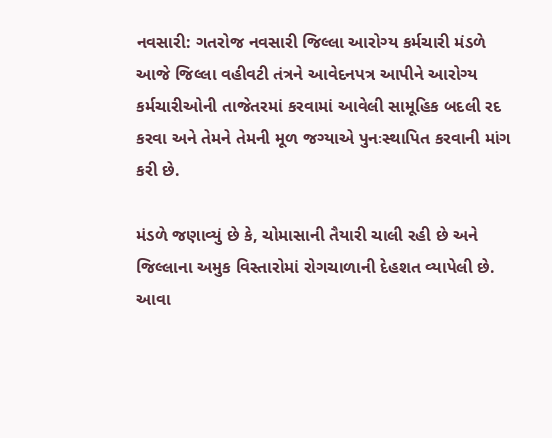નવસારી: ગતરોજ નવસારી જિલ્લા આરોગ્ય કર્મચારી મંડળે આજે જિલ્લા વહીવટી તંત્રને આવેદનપત્ર આપીને આરોગ્ય કર્મચારીઓની તાજેતરમાં કરવામાં આવેલી સામૂહિક બદલી રદ કરવા અને તેમને તેમની મૂળ જગ્યાએ પુનઃસ્થાપિત કરવાની માંગ કરી છે.

મંડળે જણાવ્યું છે કે, ચોમાસાની તૈયારી ચાલી રહી છે અને જિલ્લાના અમુક વિસ્તારોમાં રોગચાળાની દેહશત વ્યાપેલી છે. આવા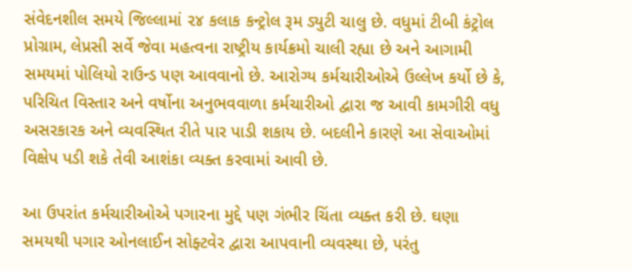સંવેદનશીલ સમયે જિલ્લામાં ૨૪ કલાક કન્ટ્રોલ રૂમ ડ્યુટી ચાલુ છે. વધુમાં ટીબી કંટ્રોલ પ્રોગ્રામ, લેપ્રસી સર્વે જેવા મહત્વના રાષ્ટ્રીય કાર્યક્રમો ચાલી રહ્યા છે અને આગામી સમયમાં પોલિયો રાઉન્ડ પણ આવવાનો છે. આરોગ્ય કર્મચારીઓએ ઉલ્લેખ કર્યો છે કે, પરિચિત વિસ્તાર અને વર્ષોના અનુભવવાળા કર્મચારીઓ દ્વારા જ આવી કામગીરી વધુ અસરકારક અને વ્યવસ્થિત રીતે પાર પાડી શકાય છે. બદલીને કારણે આ સેવાઓમાં વિક્ષેપ પડી શકે તેવી આશંકા વ્યક્ત કરવામાં આવી છે.

આ ઉપરાંત કર્મચારીઓએ પગારના મુદ્દે પણ ગંભીર ચિંતા વ્યક્ત કરી છે. ઘણા સમયથી પગાર ઓનલાઈન સોફ્ટવેર દ્વારા આપવાની વ્યવસ્થા છે, પરંતુ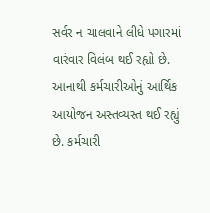સર્વર ન ચાલવાને લીધે પગારમાં વારંવાર વિલંબ થઈ રહ્યો છે. આનાથી કર્મચારીઓનું આર્થિક આયોજન અસ્તવ્યસ્ત થઈ રહ્યું છે. કર્મચારી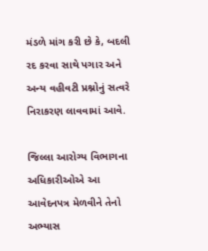મંડળે માંગ કરી છે કે, બદલી રદ કરવા સાથે પગાર અને અન્ય વહીવટી પ્રશ્નોનું સત્વરે નિરાકરણ લાવવામાં આવે.

જિલ્લા આરોગ્ય વિભાગના અધિકારીઓએ આ આવેદનપત્ર મેળવીને તેનો અભ્યાસ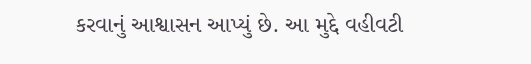કરવાનું આશ્વાસન આપ્યું છે. આ મુદ્દે વહીવટી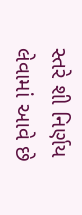સ્તરે શી નિર્ણય લેવામાં આવે છે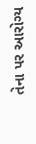તેના પર આરોગ્ય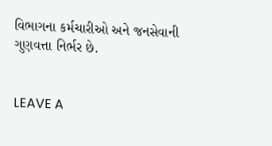વિભાગના કર્મચારીઓ અને જનસેવાની ગુણવત્તા નિર્ભર છે.


LEAVE A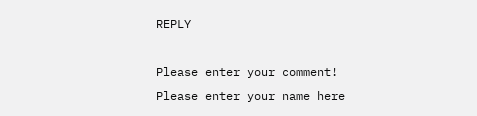REPLY

Please enter your comment!
Please enter your name here